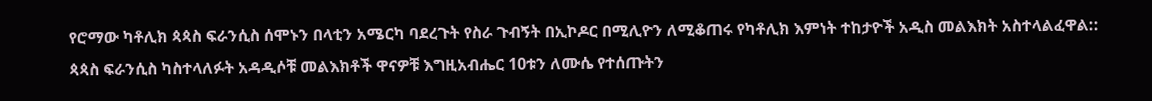የሮማው ካቶሊክ ጳጳስ ፍራንሲስ ሰሞኑን በላቲን አሜርካ ባደረጉት የስራ ጉብኝት በኢኮዶር በሚሊዮን ለሚቆጠሩ የካቶሊክ እምነት ተከታዮች አዲስ መልእክት አስተላልፈዋል:: ጳጳስ ፍራንሲስ ካስተላለፉት አዳዲሶቹ መልእክቶች ዋናዎቹ እግዚአብሔር 10ቱን ለሙሴ የተሰጡትን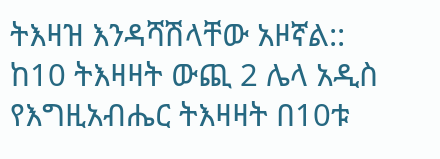ትእዛዝ እንዳሻሽላቸው አዞኛል:: ከ10 ትእዛዛት ውጪ 2 ሌላ አዲስ የእግዚአብሔር ትእዛዛት በ10ቱ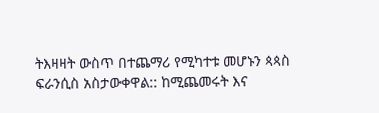ትእዛዛት ውስጥ በተጨማሪ የሚካተቱ መሆኑን ጳጳስ ፍራንሲስ አስታውቀዋል:: ከሚጨመሩት እና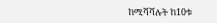ከሚሻሻሉት ከ10ቱ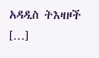አዳዲስ ትእዛዞች […]